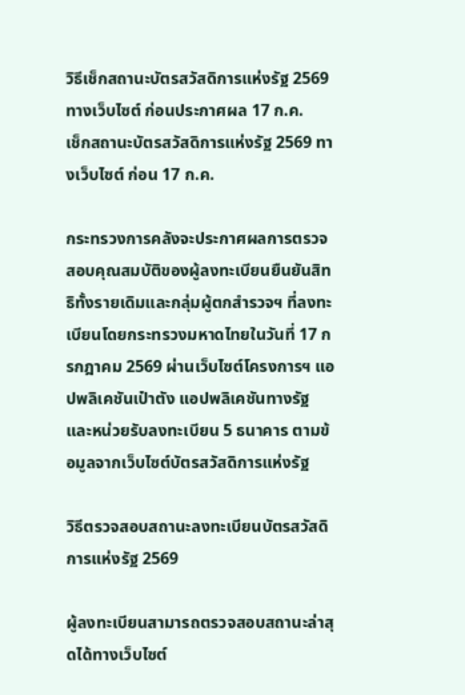วิธีเช็กสถานะบัตรสวัสดิการแห่งรัฐ 2569 ทางเว็บไซต์ ก่อนประกาศผล 17 ก.ค.
เช็กสถานะบัตรสวัสดิการแห่งรัฐ 2569 ทางเว็บไซต์ ก่อน 17 ก.ค.

กระทรวงการคลังจะประกาศผลการตรวจสอบคุณสมบัติของผู้ลงทะเบียนยืนยันสิทธิทั้งรายเดิมและกลุ่มผู้ตกสำรวจฯ ที่ลงทะเบียนโดยกระทรวงมหาดไทยในวันที่ 17 กรกฎาคม 2569 ผ่านเว็บไซต์โครงการฯ แอปพลิเคชันเป๋าตัง แอปพลิเคชันทางรัฐ และหน่วยรับลงทะเบียน 5 ธนาคาร ตามข้อมูลจากเว็บไซต์บัตรสวัสดิการแห่งรัฐ

วิธีตรวจสอบสถานะลงทะเบียนบัตรสวัสดิการแห่งรัฐ 2569

ผู้ลงทะเบียนสามารถตรวจสอบสถานะล่าสุดได้ทางเว็บไซต์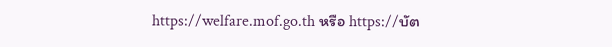https://welfare.mof.go.th หรือ https://บัต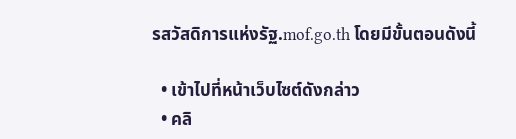รสวัสดิการแห่งรัฐ.mof.go.th โดยมีขั้นตอนดังนี้

  • เข้าไปที่หน้าเว็บไซต์ดังกล่าว
  • คลิ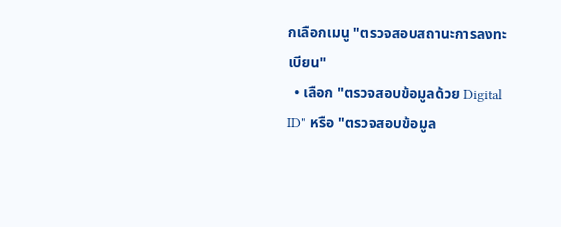กเลือกเมนู "ตรวจสอบสถานะการลงทะเบียน"
  • เลือก "ตรวจสอบข้อมูลด้วย Digital ID" หรือ "ตรวจสอบข้อมูล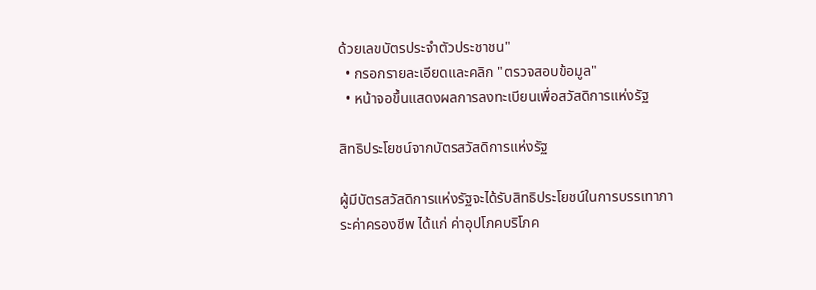ด้วยเลขบัตรประจำตัวประชาชน"
  • กรอกรายละเอียดและคลิก "ตรวจสอบข้อมูล"
  • หน้าจอขึ้นแสดงผลการลงทะเบียนเพื่อสวัสดิการแห่งรัฐ

สิทธิประโยชน์จากบัตรสวัสดิการแห่งรัฐ

ผู้มีบัตรสวัสดิการแห่งรัฐจะได้รับสิทธิประโยชน์ในการบรรเทาภาระค่าครองชีพ ได้แก่ ค่าอุปโภคบริโภค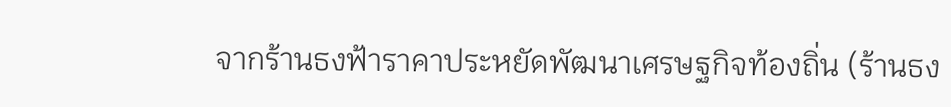จากร้านธงฟ้าราคาประหยัดพัฒนาเศรษฐกิจท้องถิ่น (ร้านธง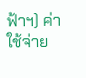ฟ้าฯ) ค่าใช้จ่าย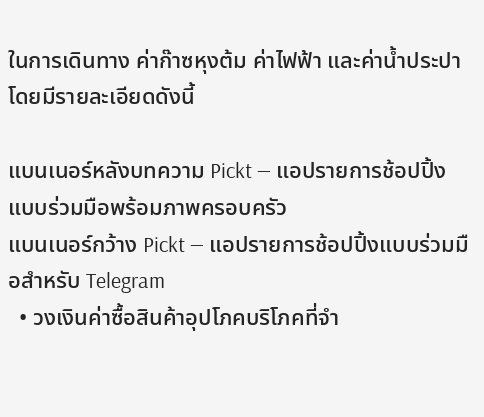ในการเดินทาง ค่าก๊าซหุงต้ม ค่าไฟฟ้า และค่าน้ำประปา โดยมีรายละเอียดดังนี้

แบนเนอร์หลังบทความ Pickt — แอปรายการช้อปปิ้งแบบร่วมมือพร้อมภาพครอบครัว
แบนเนอร์กว้าง Pickt — แอปรายการช้อปปิ้งแบบร่วมมือสำหรับ Telegram
  • วงเงินค่าซื้อสินค้าอุปโภคบริโภคที่จำ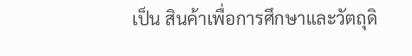เป็น สินค้าเพื่อการศึกษาและวัตถุดิ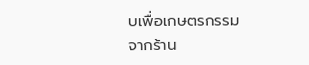บเพื่อเกษตรกรรม จากร้าน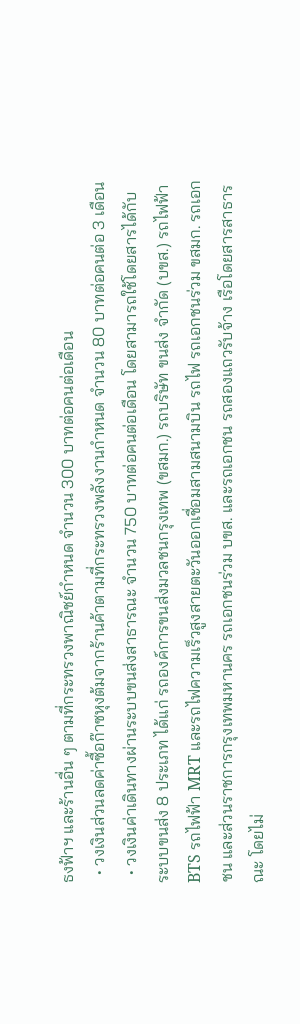ธงฟ้าฯ และร้านอื่น ๆ ตามที่กระทรวงพาณิชย์กำหนด จำนวน 300 บาทต่อคนต่อเดือน
  • วงเงินส่วนลดค่าซื้อก๊าซหุงต้มจากร้านค้าตามที่กระทรวงพลังงานกำหนด จำนวน 80 บาทต่อคนต่อ 3 เดือน
  • วงเงินค่าเดินทางผ่านระบบขนส่งสาธารณะ จำนวน 750 บาทต่อคนต่อเดือน โดยสามารถใช้โดยสารได้กับระบบขนส่ง 8 ประเภท ได้แก่ รถองค์การขนส่งมวลชนกรุงเทพ (ขสมก.) รถบริษัท ขนส่ง จำกัด (บขส.) รถไฟฟ้า BTS รถไฟฟ้า MRT และรถไฟความเร็วสูงสายตะวันออกเชื่อมสามสนามบิน รถไฟ รถเอกชนร่วม ขสมก. รถเอกชน และส่วนราชการกรุงเทพมหานคร รถเอกชนร่วม บขส. และรถเอกชน รถสองแถวรับจ้าง เรือโดยสารสาธารณะ โดยไม่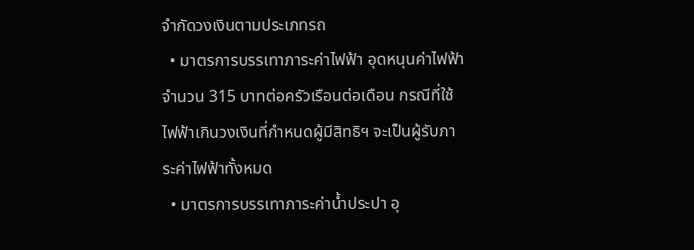จำกัดวงเงินตามประเภทรถ
  • มาตรการบรรเทาภาระค่าไฟฟ้า อุดหนุนค่าไฟฟ้าจำนวน 315 บาทต่อครัวเรือนต่อเดือน กรณีที่ใช้ไฟฟ้าเกินวงเงินที่กำหนดผู้มีสิทธิฯ จะเป็นผู้รับภาระค่าไฟฟ้าทั้งหมด
  • มาตรการบรรเทาภาระค่าน้ำประปา อุ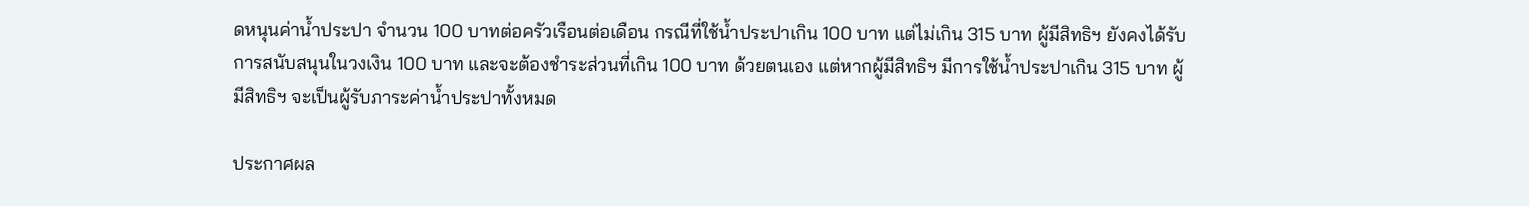ดหนุนค่าน้ำประปา จำนวน 100 บาทต่อครัวเรือนต่อเดือน กรณีที่ใช้น้ำประปาเกิน 100 บาท แต่ไม่เกิน 315 บาท ผู้มีสิทธิฯ ยังคงได้รับการสนับสนุนในวงเงิน 100 บาท และจะต้องชำระส่วนที่เกิน 100 บาท ด้วยตนเอง แต่หากผู้มีสิทธิฯ มีการใช้น้ำประปาเกิน 315 บาท ผู้มีสิทธิฯ จะเป็นผู้รับภาระค่าน้ำประปาทั้งหมด

ประกาศผล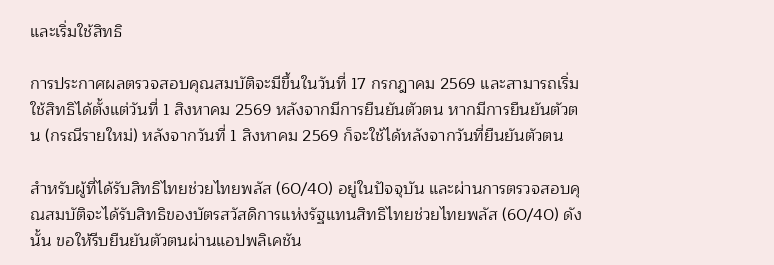และเริ่มใช้สิทธิ

การประกาศผลตรวจสอบคุณสมบัติจะมีขึ้นในวันที่ 17 กรกฎาคม 2569 และสามารถเริ่มใช้สิทธิได้ตั้งแต่วันที่ 1 สิงหาคม 2569 หลังจากมีการยืนยันตัวตน หากมีการยืนยันตัวตน (กรณีรายใหม่) หลังจากวันที่ 1 สิงหาคม 2569 ก็จะใช้ได้หลังจากวันที่ยืนยันตัวตน

สำหรับผู้ที่ได้รับสิทธิไทยช่วยไทยพลัส (60/40) อยู่ในปัจจุบัน และผ่านการตรวจสอบคุณสมบัติจะได้รับสิทธิของบัตรสวัสดิการแห่งรัฐแทนสิทธิไทยช่วยไทยพลัส (60/40) ดังนั้น ขอให้รีบยืนยันตัวตนผ่านแอปพลิเคชัน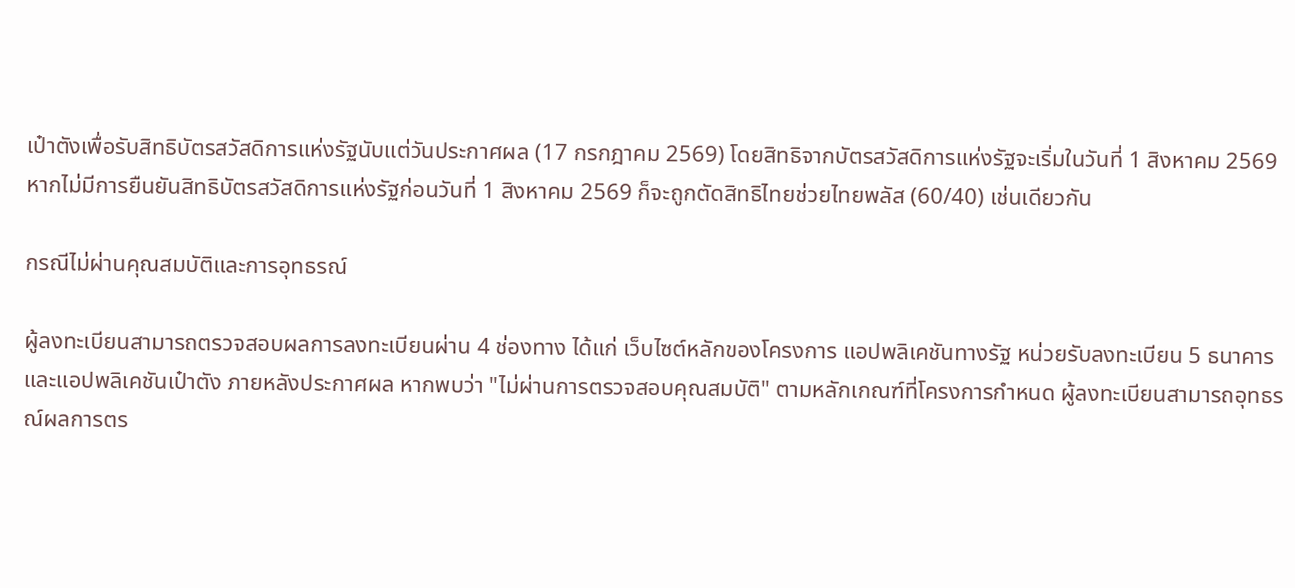เป๋าตังเพื่อรับสิทธิบัตรสวัสดิการแห่งรัฐนับแต่วันประกาศผล (17 กรกฎาคม 2569) โดยสิทธิจากบัตรสวัสดิการแห่งรัฐจะเริ่มในวันที่ 1 สิงหาคม 2569 หากไม่มีการยืนยันสิทธิบัตรสวัสดิการแห่งรัฐก่อนวันที่ 1 สิงหาคม 2569 ก็จะถูกตัดสิทธิไทยช่วยไทยพลัส (60/40) เช่นเดียวกัน

กรณีไม่ผ่านคุณสมบัติและการอุทธรณ์

ผู้ลงทะเบียนสามารถตรวจสอบผลการลงทะเบียนผ่าน 4 ช่องทาง ได้แก่ เว็บไซต์หลักของโครงการ แอปพลิเคชันทางรัฐ หน่วยรับลงทะเบียน 5 ธนาคาร และแอปพลิเคชันเป๋าตัง ภายหลังประกาศผล หากพบว่า "ไม่ผ่านการตรวจสอบคุณสมบัติ" ตามหลักเกณฑ์ที่โครงการกำหนด ผู้ลงทะเบียนสามารถอุทธรณ์ผลการตร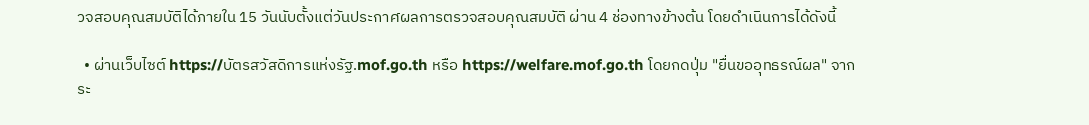วจสอบคุณสมบัติได้ภายใน 15 วันนับตั้งแต่วันประกาศผลการตรวจสอบคุณสมบัติ ผ่าน 4 ช่องทางข้างต้น โดยดำเนินการได้ดังนี้

  • ผ่านเว็บไซต์ https://บัตรสวัสดิการแห่งรัฐ.mof.go.th หรือ https://welfare.mof.go.th โดยกดปุ่ม "ยื่นขออุทธรณ์ผล" จากระ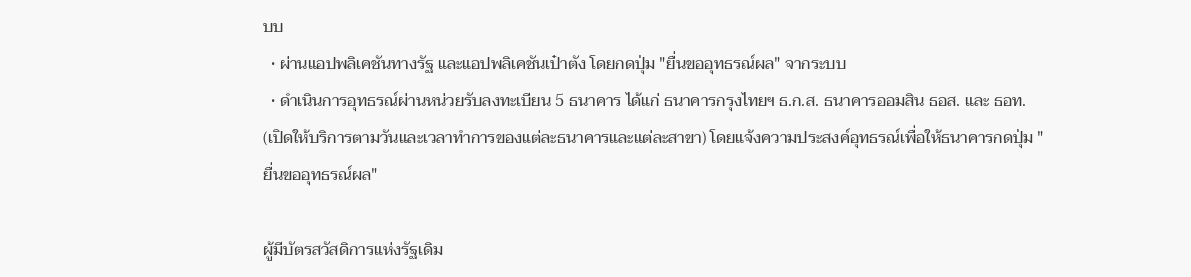บบ
  • ผ่านแอปพลิเคชันทางรัฐ และแอปพลิเคชันเป๋าตัง โดยกดปุ่ม "ยื่นขออุทธรณ์ผล" จากระบบ
  • ดำเนินการอุทธรณ์ผ่านหน่วยรับลงทะเบียน 5 ธนาคาร ได้แก่ ธนาคารกรุงไทยฯ ธ.ก.ส. ธนาคารออมสิน ธอส. และ ธอท. (เปิดให้บริการตามวันและเวลาทำการของแต่ละธนาคารและแต่ละสาขา) โดยแจ้งความประสงค์อุทธรณ์เพื่อให้ธนาคารกดปุ่ม "ยื่นขออุทธรณ์ผล"

ผู้มีบัตรสวัสดิการแห่งรัฐเดิม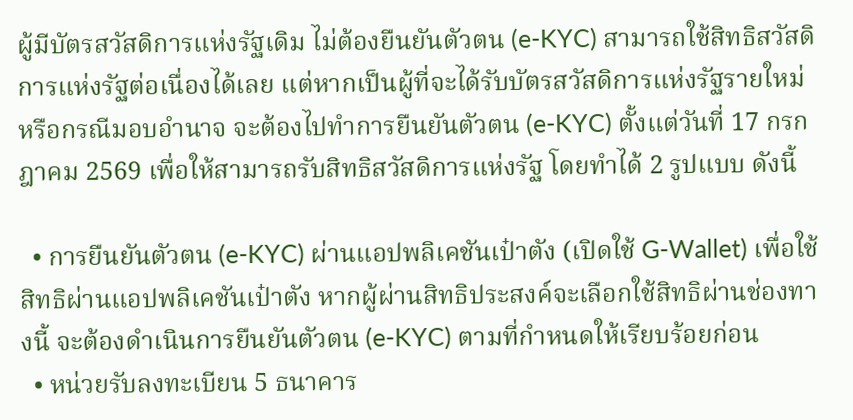ผู้มีบัตรสวัสดิการแห่งรัฐเดิม ไม่ต้องยืนยันตัวตน (e-KYC) สามารถใช้สิทธิสวัสดิการแห่งรัฐต่อเนื่องได้เลย แต่หากเป็นผู้ที่จะได้รับบัตรสวัสดิการแห่งรัฐรายใหม่ หรือกรณีมอบอำนาจ จะต้องไปทำการยืนยันตัวตน (e-KYC) ตั้งแต่วันที่ 17 กรกฎาคม 2569 เพื่อให้สามารถรับสิทธิสวัสดิการแห่งรัฐ โดยทำได้ 2 รูปแบบ ดังนี้

  • การยืนยันตัวตน (e-KYC) ผ่านแอปพลิเคชันเป๋าตัง (เปิดใช้ G-Wallet) เพื่อใช้สิทธิผ่านแอปพลิเคชันเป๋าตัง หากผู้ผ่านสิทธิประสงค์จะเลือกใช้สิทธิผ่านช่องทางนี้ จะต้องดำเนินการยืนยันตัวตน (e-KYC) ตามที่กำหนดให้เรียบร้อยก่อน
  • หน่วยรับลงทะเบียน 5 ธนาคาร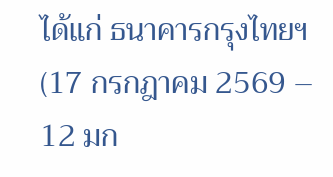ได้แก่ ธนาคารกรุงไทยฯ (17 กรกฎาคม 2569 – 12 มก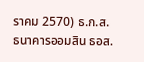ราคม 2570) ธ.ก.ส. ธนาคารออมสิน ธอส.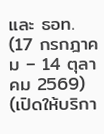และ ธอท. (17 กรกฎาคม – 14 ตุลาคม 2569) (เปิดให้บริกา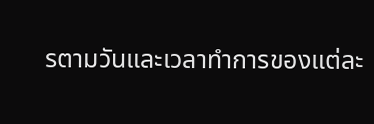รตามวันและเวลาทำการของแต่ละ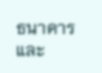ธนาคารและ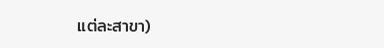แต่ละสาขา)